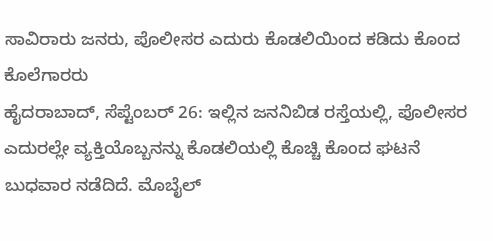ಸಾವಿರಾರು ಜನರು, ಪೊಲೀಸರ ಎದುರು ಕೊಡಲಿಯಿಂದ ಕಡಿದು ಕೊಂದ ಕೊಲೆಗಾರರು
ಹೈದರಾಬಾದ್, ಸೆಪ್ಟೆಂಬರ್ 26: ಇಲ್ಲಿನ ಜನನಿಬಿಡ ರಸ್ತೆಯಲ್ಲಿ, ಪೊಲೀಸರ ಎದುರಲ್ಲೇ ವ್ಯಕ್ತಿಯೊಬ್ಬನನ್ನು ಕೊಡಲಿಯಲ್ಲಿ ಕೊಚ್ಚಿ ಕೊಂದ ಘಟನೆ ಬುಧವಾರ ನಡೆದಿದೆ. ಮೊಬೈಲ್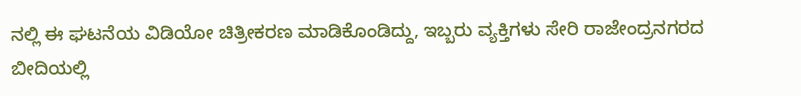ನಲ್ಲಿ ಈ ಘಟನೆಯ ವಿಡಿಯೋ ಚಿತ್ರೀಕರಣ ಮಾಡಿಕೊಂಡಿದ್ದು, ಇಬ್ಬರು ವ್ಯಕ್ತಿಗಳು ಸೇರಿ ರಾಜೇಂದ್ರನಗರದ ಬೀದಿಯಲ್ಲಿ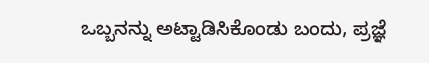ಒಬ್ಬನನ್ನು ಅಟ್ಟಾಡಿಸಿಕೊಂಡು ಬಂದು, ಪ್ರಜ್ಞೆ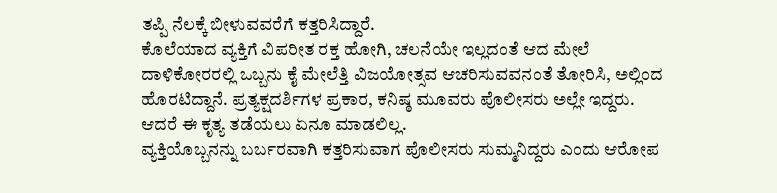ತಪ್ಪಿ ನೆಲಕ್ಕೆ ಬೀಳುವವರೆಗೆ ಕತ್ತರಿಸಿದ್ದಾರೆ.
ಕೊಲೆಯಾದ ವ್ಯಕ್ತಿಗೆ ವಿಪರೀತ ರಕ್ತ ಹೋಗಿ, ಚಲನೆಯೇ ಇಲ್ಲದಂತೆ ಆದ ಮೇಲೆ ದಾಳಿಕೋರರಲ್ಲಿ ಒಬ್ಬನು ಕೈ ಮೇಲೆತ್ತಿ ವಿಜಯೋತ್ಸವ ಆಚರಿಸುವವನಂತೆ ತೋರಿಸಿ, ಅಲ್ಲಿಂದ ಹೊರಟಿದ್ದಾನೆ. ಪ್ರತ್ಯಕ್ಷದರ್ಶಿಗಳ ಪ್ರಕಾರ, ಕನಿಷ್ಠ ಮೂವರು ಪೊಲೀಸರು ಅಲ್ಲೇ ಇದ್ದರು. ಆದರೆ ಈ ಕೃತ್ಯ ತಡೆಯಲು ಏನೂ ಮಾಡಲಿಲ್ಲ.
ವ್ಯಕ್ತಿಯೊಬ್ಬನನ್ನು ಬರ್ಬರವಾಗಿ ಕತ್ತರಿಸುವಾಗ ಪೊಲೀಸರು ಸುಮ್ಮನಿದ್ದರು ಎಂದು ಆರೋಪ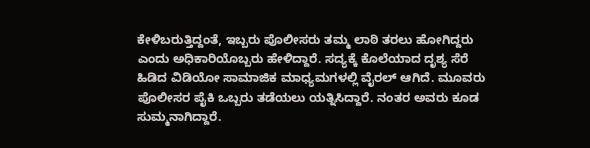ಕೇಳಿಬರುತ್ತಿದ್ದಂತೆ, ಇಬ್ಬರು ಪೊಲೀಸರು ತಮ್ಮ ಲಾಠಿ ತರಲು ಹೋಗಿದ್ದರು ಎಂದು ಅಧಿಕಾರಿಯೊಬ್ಬರು ಹೇಳಿದ್ದಾರೆ. ಸದ್ಯಕ್ಕೆ ಕೊಲೆಯಾದ ದೃಶ್ಯ ಸೆರೆ ಹಿಡಿದ ವಿಡಿಯೋ ಸಾಮಾಜಿಕ ಮಾಧ್ಯಮಗಳಲ್ಲಿ ವೈರಲ್ ಆಗಿದೆ. ಮೂವರು ಪೊಲೀಸರ ಪೈಕಿ ಒಬ್ಬರು ತಡೆಯಲು ಯತ್ನಿಸಿದ್ದಾರೆ. ನಂತರ ಅವರು ಕೂಡ ಸುಮ್ಮನಾಗಿದ್ದಾರೆ.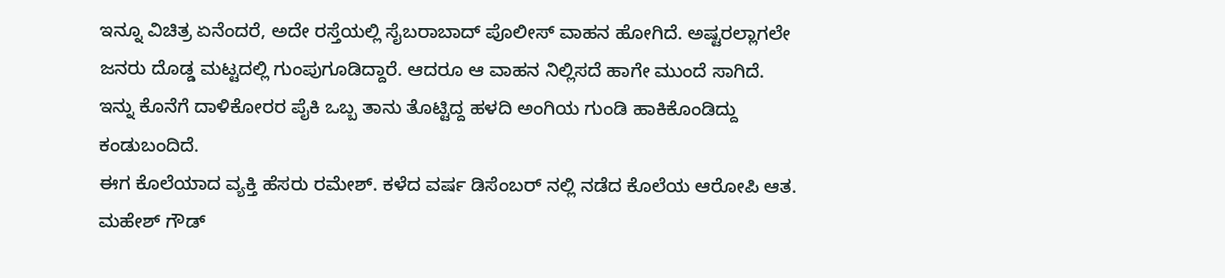ಇನ್ನೂ ವಿಚಿತ್ರ ಏನೆಂದರೆ, ಅದೇ ರಸ್ತೆಯಲ್ಲಿ ಸೈಬರಾಬಾದ್ ಪೊಲೀಸ್ ವಾಹನ ಹೋಗಿದೆ. ಅಷ್ಟರಲ್ಲಾಗಲೇ ಜನರು ದೊಡ್ಡ ಮಟ್ಟದಲ್ಲಿ ಗುಂಪುಗೂಡಿದ್ದಾರೆ. ಆದರೂ ಆ ವಾಹನ ನಿಲ್ಲಿಸದೆ ಹಾಗೇ ಮುಂದೆ ಸಾಗಿದೆ. ಇನ್ನು ಕೊನೆಗೆ ದಾಳಿಕೋರರ ಪೈಕಿ ಒಬ್ಬ ತಾನು ತೊಟ್ಟಿದ್ದ ಹಳದಿ ಅಂಗಿಯ ಗುಂಡಿ ಹಾಕಿಕೊಂಡಿದ್ದು ಕಂಡುಬಂದಿದೆ.
ಈಗ ಕೊಲೆಯಾದ ವ್ಯಕ್ತಿ ಹೆಸರು ರಮೇಶ್. ಕಳೆದ ವರ್ಷ ಡಿಸೆಂಬರ್ ನಲ್ಲಿ ನಡೆದ ಕೊಲೆಯ ಆರೋಪಿ ಆತ. ಮಹೇಶ್ ಗೌಡ್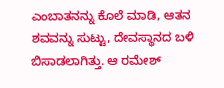ಎಂಬಾತನನ್ನು ಕೊಲೆ ಮಾಡಿ, ಆತನ ಶವವನ್ನು ಸುಟ್ಟು, ದೇವಸ್ಥಾನದ ಬಳಿ ಬಿಸಾಡಲಾಗಿತ್ತು. ಆ ರಮೇಶ್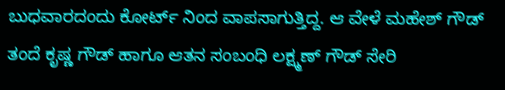ಬುಧವಾರದಂದು ಕೋರ್ಟ್ ನಿಂದ ವಾಪಸಾಗುತ್ತಿದ್ದ. ಆ ವೇಳೆ ಮಹೇಶ್ ಗೌಡ್ ತಂದೆ ಕೃಷ್ಣ ಗೌಡ್ ಹಾಗೂ ಆತನ ಸಂಬಂಧಿ ಲಕ್ಷ್ಮಣ್ ಗೌಡ್ ಸೇರಿ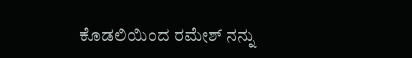ಕೊಡಲಿಯಿಂದ ರಮೇಶ್ ನನ್ನು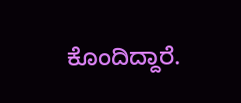ಕೊಂದಿದ್ದಾರೆ.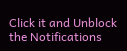Click it and Unblock the Notifications